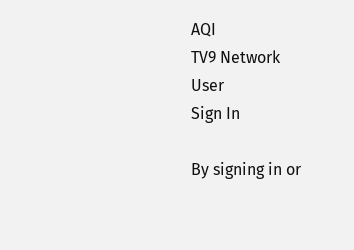AQI
TV9 Network
User
Sign In

By signing in or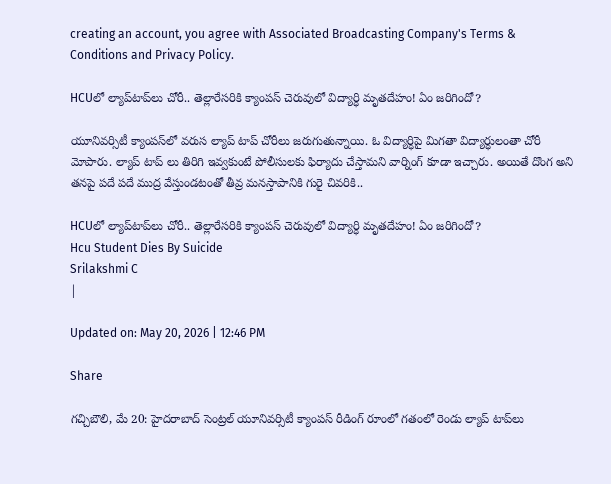creating an account, you agree with Associated Broadcasting Company's Terms & Conditions and Privacy Policy.

HCUలో ల్యాప్‌టాప్‌లు చోరీ.. తెల్లారేసరికి క్యాంపస్‌ చెరువులో విద్యార్ధి మృతదేహం! ఏం జరిగిందో?

యూనివర్సిటీ క్యాంపస్‌లో వరుస ల్యాప్ టాప్ చోరీలు జరుగుతున్నాయి. ఓ విద్యార్ధిపై మిగతా విద్యార్ధులంతా చోరీ మోపారు. ల్యాప్ టాప్ లు తిరిగి ఇవ్వకుంటే పోలీసులకు ఫిర్యాదు చేస్తామని వార్నింగ్ కూడా ఇచ్చారు. అయితే దొంగ అని తనపై పదే పదే ముద్ర వేస్తుండటంతో తీవ్ర మనస్తాపానికి గురై చివరికి..

HCUలో ల్యాప్‌టాప్‌లు చోరీ.. తెల్లారేసరికి క్యాంపస్‌ చెరువులో విద్యార్ధి మృతదేహం! ఏం జరిగిందో?
Hcu Student Dies By Suicide
Srilakshmi C
|

Updated on: May 20, 2026 | 12:46 PM

Share

గచ్చిబౌలి, మే 20: హైదరాబాద్‌ సెంట్రల్‌ యూనివర్సిటీ క్యాంపస్‌ రీడింగ్‌ రూంలో గతంలో రెండు ల్యాప్‌ టాప్‌లు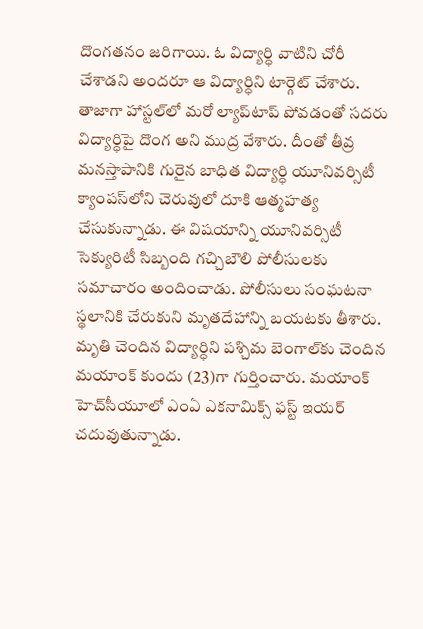దొంగతనం జరిగాయి. ఓ విద్యార్ధి వాటిని చోరీ చేశాడని అందరూ ఆ విద్యార్ధిని టార్గెట్‌ చేశారు. తాజాగా హాస్టల్‌లో మరో ల్యాప్‌టాప్‌ పోవడంతో సదరు విద్యార్ధిపై దొంగ అని ముద్ర వేశారు. దీంతో తీవ్ర మనస్తాపానికి గురైన బాధిత విద్యార్ధి యూనివర్సిటీ క్యాంపస్‌లోని చెరువులో దూకి ఆత్మహత్య చేసుకున్నాడు. ఈ విషయాన్ని యూనివర్సిటీ సెక్యురిటీ సిబ్బంది గచ్చిబౌలి పోలీసులకు సమాచారం అందించాడు. పోలీసులు సంఘటనా స్థలానికి చేరుకుని మృతదేహాన్ని బయటకు తీశారు. మృతి చెందిన విద్యార్ధిని పశ్చిమ బెంగాల్‌కు చెందిన మయాంక్ కుందు (23)గా గుర్తించారు. మయాంక్ హెచ్‌సీయూలో ఎంఏ ఎకనామిక్స్ ఫస్ట్ ఇయర్ చదువుతున్నాడు.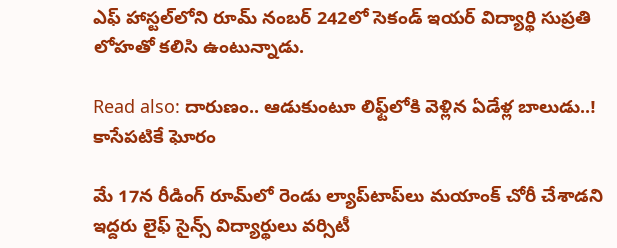ఎఫ్‌ హాస్టల్‌లోని రూమ్‌ నంబర్‌ 242లో సెకండ్‌ ఇయర్‌ విద్యార్థి సుప్రతి లోహతో కలిసి ఉంటున్నాడు.

Read also: దారుణం.. ఆడుకుంటూ లిఫ్ట్‌లోకి వెళ్లిన ఏడేళ్ల బాలుడు..! కాసేపటికే ఘోరం

మే 17న రీడింగ్‌ రూమ్‌లో రెండు ల్యాప్‌టాప్‌లు మయాంక్‌ చోరీ చేశాడని ఇద్దరు లైఫ్‌ సైన్స్‌ విద్యార్థులు వర్సిటీ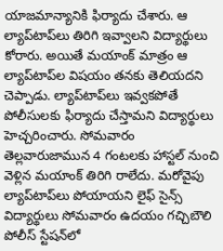యాజమాన్యానికి ఫిర్యాదు చేశారు. ఆ ల్యాప్‌టాప్‌లు తిరిగి ఇవ్వాలని విద్యార్థులు కోరారు. అయితే మయాంక్‌ మాత్రం ఆ ల్యాప్‌టాప్‌ల విషయం తనకు తెలియదని చెప్పాడు. ల్యాప్‌టాప్‌లు ఇవ్వకపోతే పోలీసులకు ఫిర్యాదు చేస్తామని విద్యార్థులు హెచ్చరించారు. సోమవారం తెల్లవారుజామున 4 గంటలకు హాస్టల్‌ నుంచి వెళ్లిన మయాంక్‌ తిరిగి రాలేదు. మరోవైపు ల్యాప్‌టాప్‌లు పోయాయని లైఫ్‌ సైన్స్‌ విద్యార్థులు సోమవారం ఉదయం గచ్చిబౌలి పోలీస్‌ స్టేషన్‌లో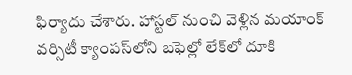ఫిర్యాదు చేశారు. హాస్టల్‌ నుంచి వెళ్లిన మయాంక్‌ వర్సిటీ క్యాంపస్‌లోని బఫెల్లో లేక్‌లో దూకి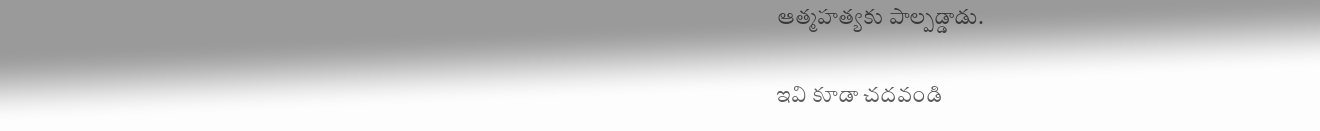ఆత్మహత్యకు పాల్పడ్డాడు.

ఇవి కూడా చదవండి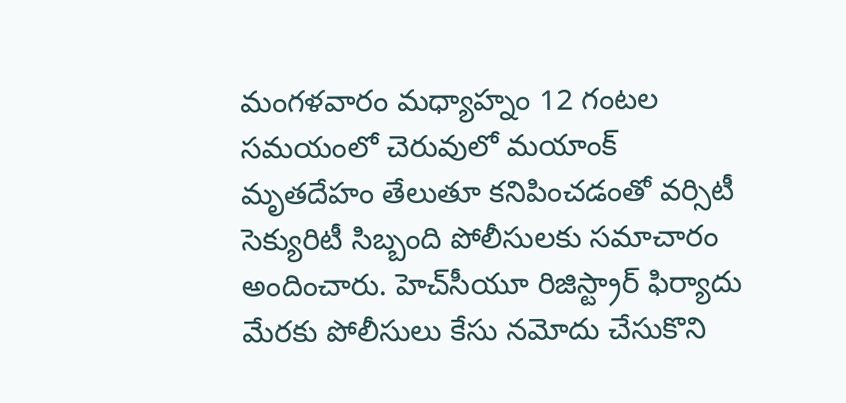మంగళవారం మధ్యాహ్నం 12 గంటల సమయంలో చెరువులో మయాంక్‌ మృతదేహం తేలుతూ కనిపించడంతో వర్సిటీ సెక్యురిటీ సిబ్బంది పోలీసులకు సమాచారం అందించారు. హెచ్‌సీయూ రిజిస్ట్రార్‌ ఫిర్యాదు మేరకు పోలీసులు కేసు నమోదు చేసుకొని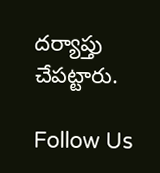దర్యాప్తు చేపట్టారు.

Follow Us